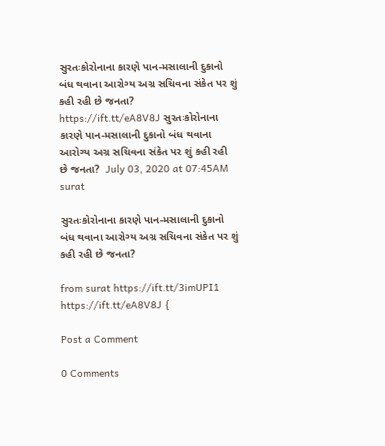સુરતઃકોરોનાના કારણે પાન-મસાલાની દુકાનો બંધ થવાના આરોગ્ય અગ્ર સચિવના સંકેત પર શું કહી રહી છે જનતા? https://ift.tt/eA8V8J સુરતઃકોરોનાના કારણે પાન-મસાલાની દુકાનો બંધ થવાના આરોગ્ય અગ્ર સચિવના સંકેત પર શું કહી રહી છે જનતા?  July 03, 2020 at 07:45AM surat

સુરતઃકોરોનાના કારણે પાન-મસાલાની દુકાનો બંધ થવાના આરોગ્ય અગ્ર સચિવના સંકેત પર શું કહી રહી છે જનતા?

from surat https://ift.tt/3imUPI1
https://ift.tt/eA8V8J {

Post a Comment

0 Comments